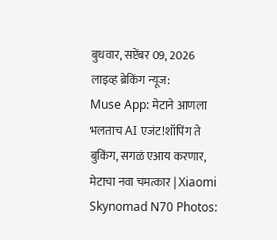बुधवार, सप्टेंबर 09, 2026 लाइव्ह ब्रेकिंग न्यूज:
Muse App: मेटाने आणला भलताच AI एजंट!शॉपिंग ते बुकिंग, सगळं एआय करणार, मेटाचा नवा चमत्कार | Xiaomi Skynomad N70 Photos: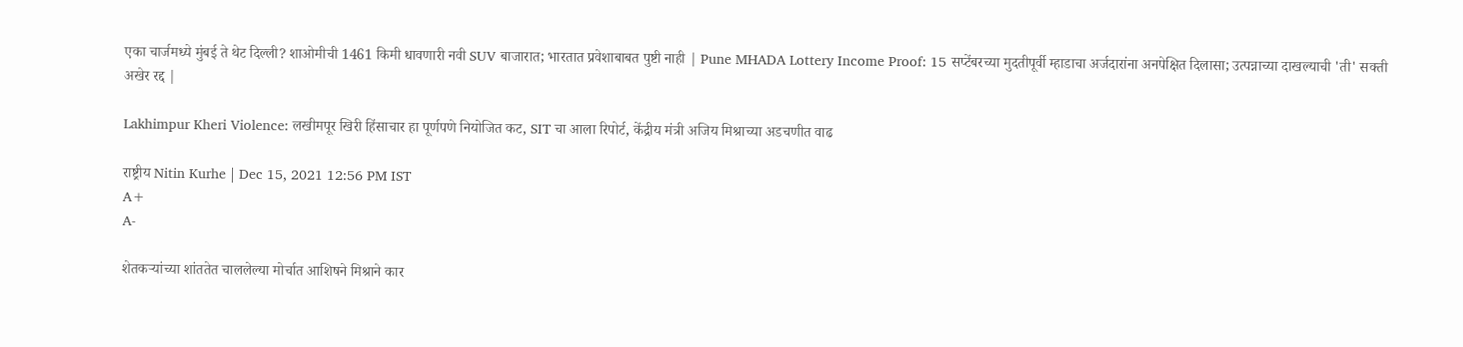एका चार्जमध्ये मुंबई ते थेट दिल्ली? शाओमीची 1461 किमी धावणारी नवी SUV बाजारात; भारतात प्रवेशाबाबत पुष्टी नाही | Pune MHADA Lottery Income Proof: 15 सप्टेंबरच्या मुदतीपूर्वी म्हाडाचा अर्जदारांना अनपेक्षित दिलासा; उत्पन्नाच्या दाखल्याची 'ती' सक्ती अखेर रद्द |

Lakhimpur Kheri Violence: लखीमपूर खिरी हिंसाचार हा पूर्णपणे नियोजित कट, SIT चा आला रिपोर्ट, केंद्रीय मंत्री अजिय मिश्राच्या अडचणीत वाढ

राष्ट्रीय Nitin Kurhe | Dec 15, 2021 12:56 PM IST
A+
A-

शेतकऱ्यांच्या शांततेत चाललेल्या मोर्चात आशिषने मिश्राने कार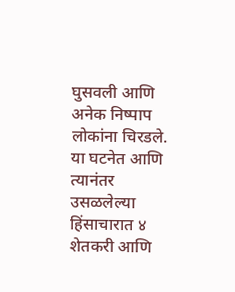घुसवली आणि अनेक निष्पाप लोकांना चिरडले. या घटनेत आणि त्यानंतर उसळलेल्या हिंसाचारात ४ शेतकरी आणि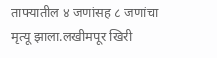ताफ्यातील ४ जणांसह ८ जणांचा मृत्यू झाला.लखीमपूर खिरी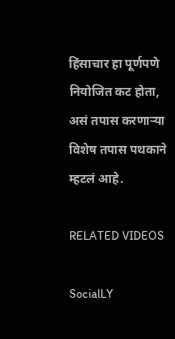हिंसाचार हा पूर्णपणे नियोजित कट होता, असं तपास करणाऱ्या विशेष तपास पथकाने म्हटलं आहे.

RELATED VIDEOS

SocialLY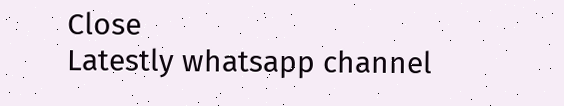Close
Latestly whatsapp channel